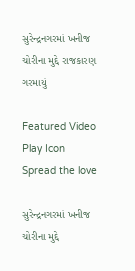સુરેન્દ્રનગરમાં ખનીજ ચોરીના મુદ્દે રાજકારણ ગરમાયું

Featured Video Play Icon
Spread the love

સુરેન્દ્રનગરમાં ખનીજ ચોરીના મુદ્દે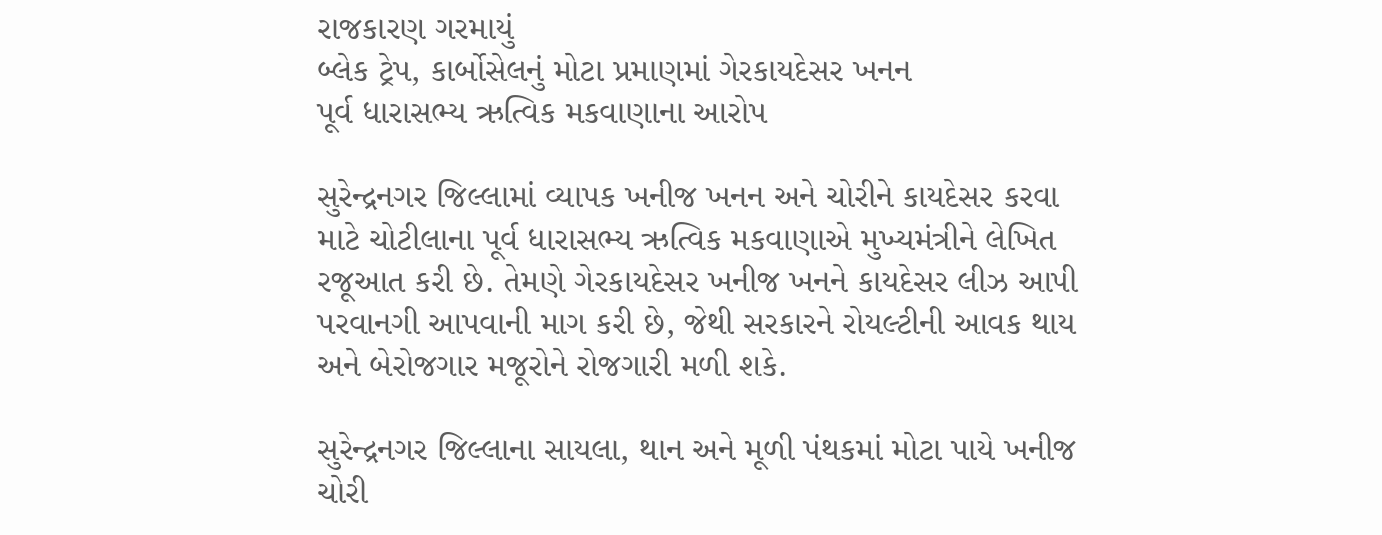રાજકારણ ગરમાયું
બ્લેક ટ્રેપ, કાર્બોસેલનું મોટા પ્રમાણમાં ગેરકાયદેસર ખનન
પૂર્વ ધારાસભ્ય ઋત્વિક મકવાણાના આરોપ

સુરેન્દ્રનગર જિલ્લામાં વ્યાપક ખનીજ ખનન અને ચોરીને કાયદેસર કરવા માટે ચોટીલાના પૂર્વ ધારાસભ્ય ઋત્વિક મકવાણાએ મુખ્યમંત્રીને લેખિત રજૂઆત કરી છે. તેમણે ગેરકાયદેસર ખનીજ ખનને કાયદેસર લીઝ આપી પરવાનગી આપવાની માગ કરી છે, જેથી સરકારને રોયલ્ટીની આવક થાય અને બેરોજગાર મજૂરોને રોજગારી મળી શકે.

સુરેન્દ્રનગર જિલ્લાના સાયલા, થાન અને મૂળી પંથકમાં મોટા પાયે ખનીજ ચોરી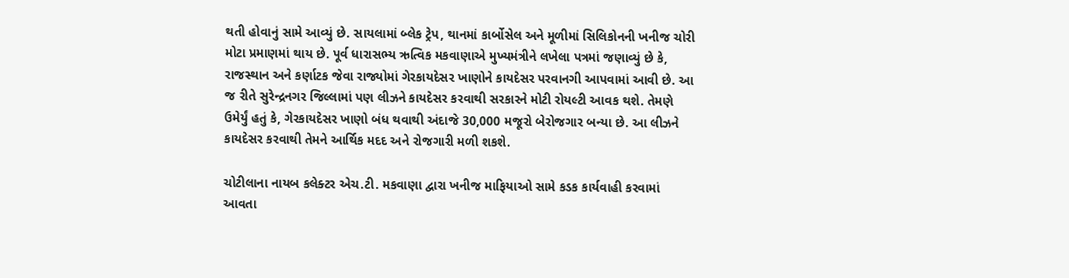થતી હોવાનું સામે આવ્યું છે. સાયલામાં બ્લેક ટ્રેપ, થાનમાં કાર્બોસેલ અને મૂળીમાં સિલિકોનની ખનીજ ચોરી મોટા પ્રમાણમાં થાય છે. પૂર્વ ધારાસભ્ય ઋત્વિક મકવાણાએ મુખ્યમંત્રીને લખેલા પત્રમાં જણાવ્યું છે કે, રાજસ્થાન અને કર્ણાટક જેવા રાજ્યોમાં ગેરકાયદેસર ખાણોને કાયદેસર પરવાનગી આપવામાં આવી છે. આ જ રીતે સુરેન્દ્રનગર જિલ્લામાં પણ લીઝને કાયદેસર કરવાથી સરકારને મોટી રોયલ્ટી આવક થશે. તેમણે ઉમેર્યું હતું કે, ગેરકાયદેસર ખાણો બંધ થવાથી અંદાજે 30,000 મજૂરો બેરોજગાર બન્યા છે. આ લીઝને કાયદેસર કરવાથી તેમને આર્થિક મદદ અને રોજગારી મળી શકશે.

ચોટીલાના નાયબ કલેક્ટર એચ.ટી. મકવાણા દ્વારા ખનીજ માફિયાઓ સામે કડક કાર્યવાહી કરવામાં આવતા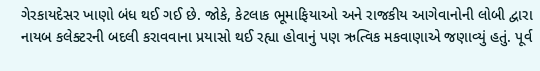ગેરકાયદેસર ખાણો બંધ થઈ ગઈ છે. જોકે, કેટલાક ભૂમાફિયાઓ અને રાજકીય આગેવાનોની લોબી દ્વારા નાયબ કલેક્ટરની બદલી કરાવવાના પ્રયાસો થઈ રહ્યા હોવાનું પણ ઋત્વિક મકવાણાએ જણાવ્યું હતું. પૂર્વ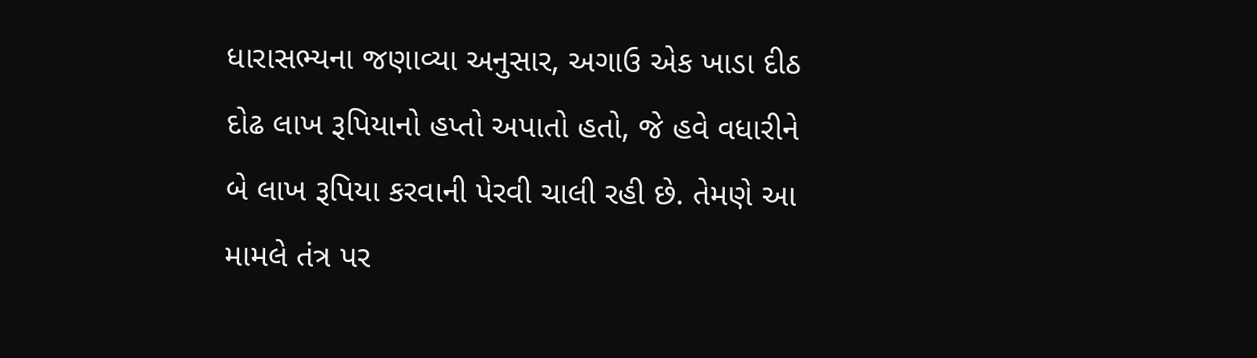ધારાસભ્યના જણાવ્યા અનુસાર, અગાઉ એક ખાડા દીઠ દોઢ લાખ રૂપિયાનો હપ્તો અપાતો હતો, જે હવે વધારીને બે લાખ રૂપિયા કરવાની પેરવી ચાલી રહી છે. તેમણે આ મામલે તંત્ર પર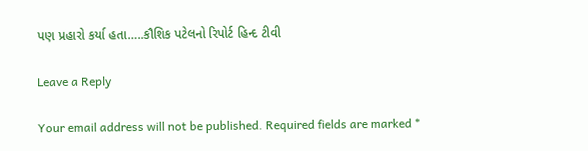પણ પ્રહારો કર્યા હતા…..કૌશિક પટેલનો રિપોર્ટ હિન્દ ટીવી

Leave a Reply

Your email address will not be published. Required fields are marked *